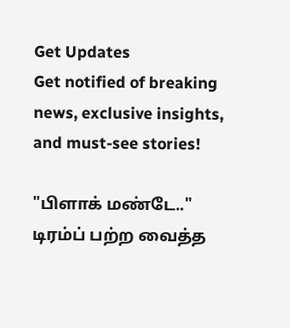Get Updates
Get notified of breaking news, exclusive insights, and must-see stories!

"பிளாக் மண்டே.." டிரம்ப் பற்ற வைத்த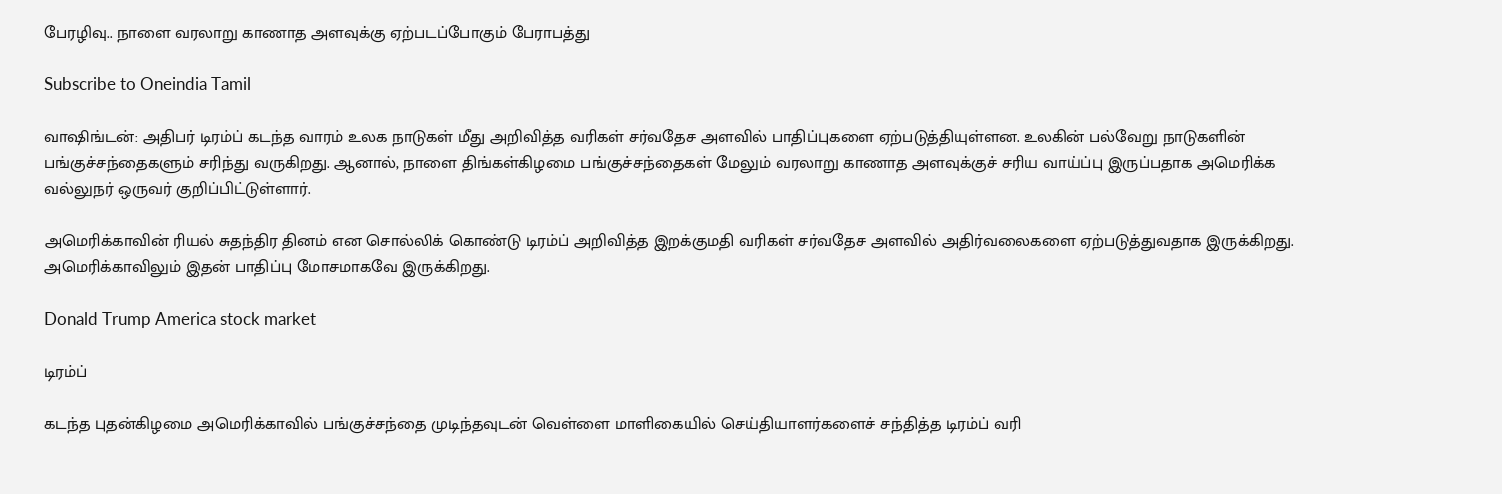பேரழிவு.. நாளை வரலாறு காணாத அளவுக்கு ஏற்படப்போகும் பேராபத்து

Subscribe to Oneindia Tamil

வாஷிங்டன்: அதிபர் டிரம்ப் கடந்த வாரம் உலக நாடுகள் மீது அறிவித்த வரிகள் சர்வதேச அளவில் பாதிப்புகளை ஏற்படுத்தியுள்ளன. உலகின் பல்வேறு நாடுகளின் பங்குச்சந்தைகளும் சரிந்து வருகிறது. ஆனால், நாளை திங்கள்கிழமை பங்குச்சந்தைகள் மேலும் வரலாறு காணாத அளவுக்குச் சரிய வாய்ப்பு இருப்பதாக அமெரிக்க வல்லுநர் ஒருவர் குறிப்பிட்டுள்ளார்.

அமெரிக்காவின் ரியல் சுதந்திர தினம் என சொல்லிக் கொண்டு டிரம்ப் அறிவித்த இறக்குமதி வரிகள் சர்வதேச அளவில் அதிர்வலைகளை ஏற்படுத்துவதாக இருக்கிறது. அமெரிக்காவிலும் இதன் பாதிப்பு மோசமாகவே இருக்கிறது.

Donald Trump America stock market

டிரம்ப்

கடந்த புதன்கிழமை அமெரிக்காவில் பங்குச்சந்தை முடிந்தவுடன் வெள்ளை மாளிகையில் செய்தியாளர்களைச் சந்தித்த டிரம்ப் வரி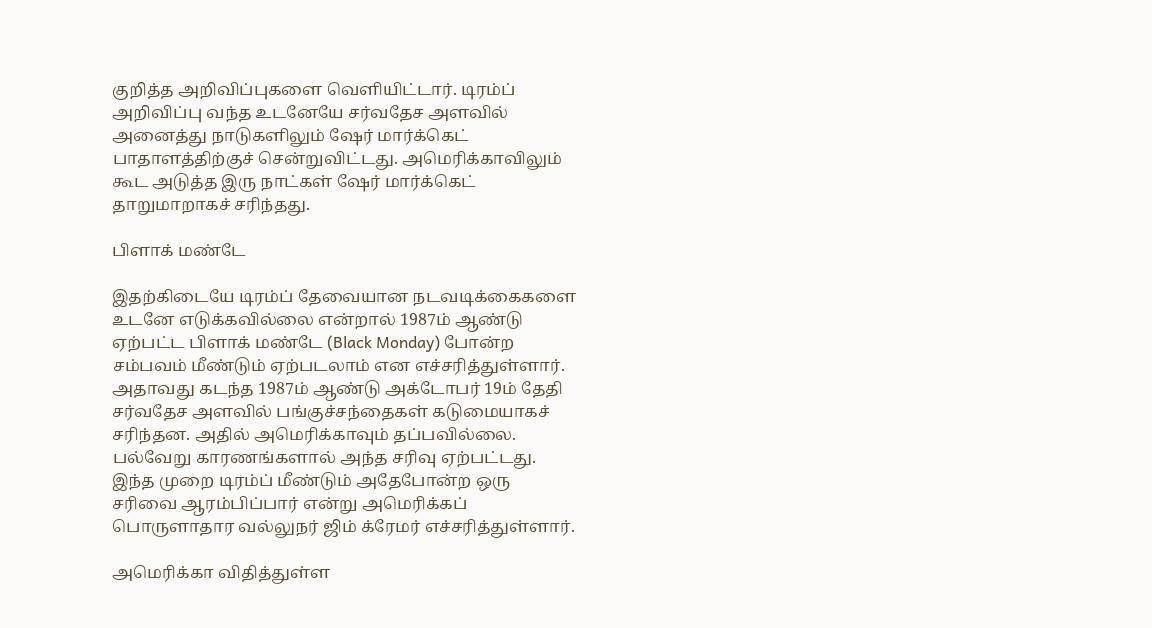குறித்த அறிவிப்புகளை வெளியிட்டார். டிரம்ப் அறிவிப்பு வந்த உடனேயே சர்வதேச அளவில் அனைத்து நாடுகளிலும் ஷேர் மார்க்கெட் பாதாளத்திற்குச் சென்றுவிட்டது. அமெரிக்காவிலும் கூட அடுத்த இரு நாட்கள் ஷேர் மார்க்கெட் தாறுமாறாகச் சரிந்தது.

பிளாக் மண்டே

இதற்கிடையே டிரம்ப் தேவையான நடவடிக்கைகளை உடனே எடுக்கவில்லை என்றால் 1987ம் ஆண்டு ஏற்பட்ட பிளாக் மண்டே (Black Monday) போன்ற சம்பவம் மீண்டும் ஏற்படலாம் என எச்சரித்துள்ளார். அதாவது கடந்த 1987ம் ஆண்டு அக்டோபர் 19ம் தேதி சர்வதேச அளவில் பங்குச்சந்தைகள் கடுமையாகச் சரிந்தன. அதில் அமெரிக்காவும் தப்பவில்லை. பல்வேறு காரணங்களால் அந்த சரிவு ஏற்பட்டது. இந்த முறை டிரம்ப் மீண்டும் அதேபோன்ற ஒரு சரிவை ஆரம்பிப்பார் என்று அமெரிக்கப் பொருளாதார வல்லுநர் ஜிம் க்ரேமர் எச்சரித்துள்ளார்.

அமெரிக்கா விதித்துள்ள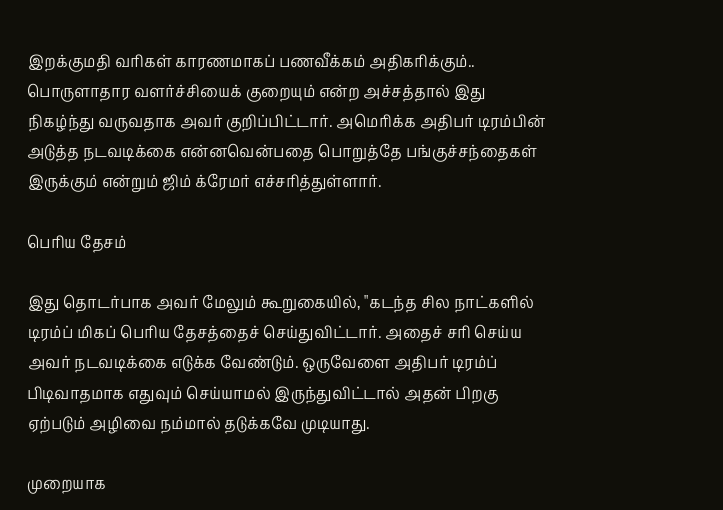இறக்குமதி வரிகள் காரணமாகப் பணவீக்கம் அதிகரிக்கும்.. பொருளாதார வளர்ச்சியைக் குறையும் என்ற அச்சத்தால் இது நிகழ்ந்து வருவதாக அவர் குறிப்பிட்டார். அமெரிக்க அதிபர் டிரம்பின் அடுத்த நடவடிக்கை என்னவென்பதை பொறுத்தே பங்குச்சந்தைகள் இருக்கும் என்றும் ஜிம் க்ரேமர் எச்சரித்துள்ளார்.

பெரிய தேசம்

இது தொடர்பாக அவர் மேலும் கூறுகையில், "கடந்த சில நாட்களில் டிரம்ப் மிகப் பெரிய தேசத்தைச் செய்துவிட்டார். அதைச் சரி செய்ய அவர் நடவடிக்கை எடுக்க வேண்டும். ஒருவேளை அதிபர் டிரம்ப் பிடிவாதமாக எதுவும் செய்யாமல் இருந்துவிட்டால் அதன் பிறகு ஏற்படும் அழிவை நம்மால் தடுக்கவே முடியாது.

முறையாக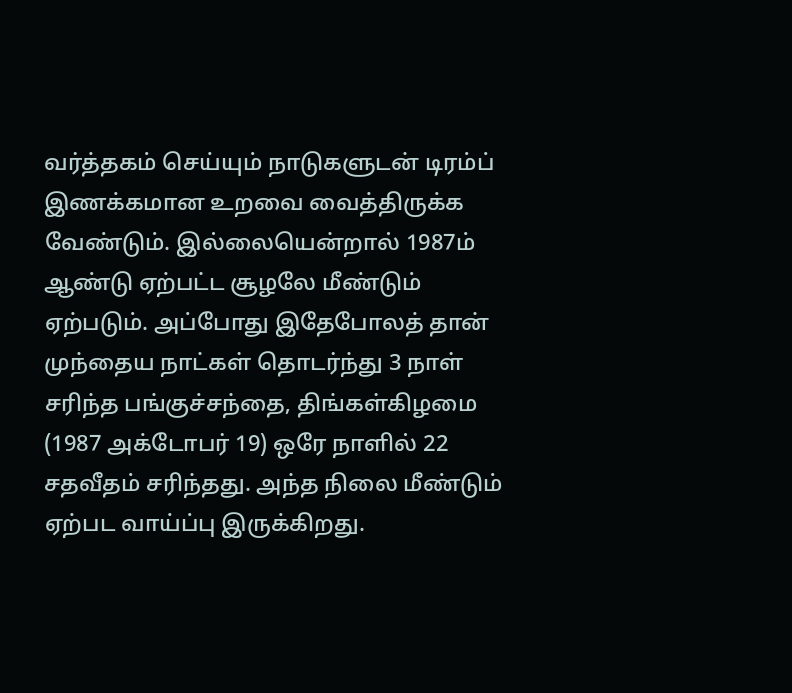வர்த்தகம் செய்யும் நாடுகளுடன் டிரம்ப் இணக்கமான உறவை வைத்திருக்க வேண்டும். இல்லையென்றால் 1987ம் ஆண்டு ஏற்பட்ட சூழலே மீண்டும் ஏற்படும். அப்போது இதேபோலத் தான் முந்தைய நாட்கள் தொடர்ந்து 3 நாள் சரிந்த பங்குச்சந்தை, திங்கள்கிழமை (1987 அக்டோபர் 19) ஒரே நாளில் 22 சதவீதம் சரிந்தது. அந்த நிலை மீண்டும் ஏற்பட வாய்ப்பு இருக்கிறது.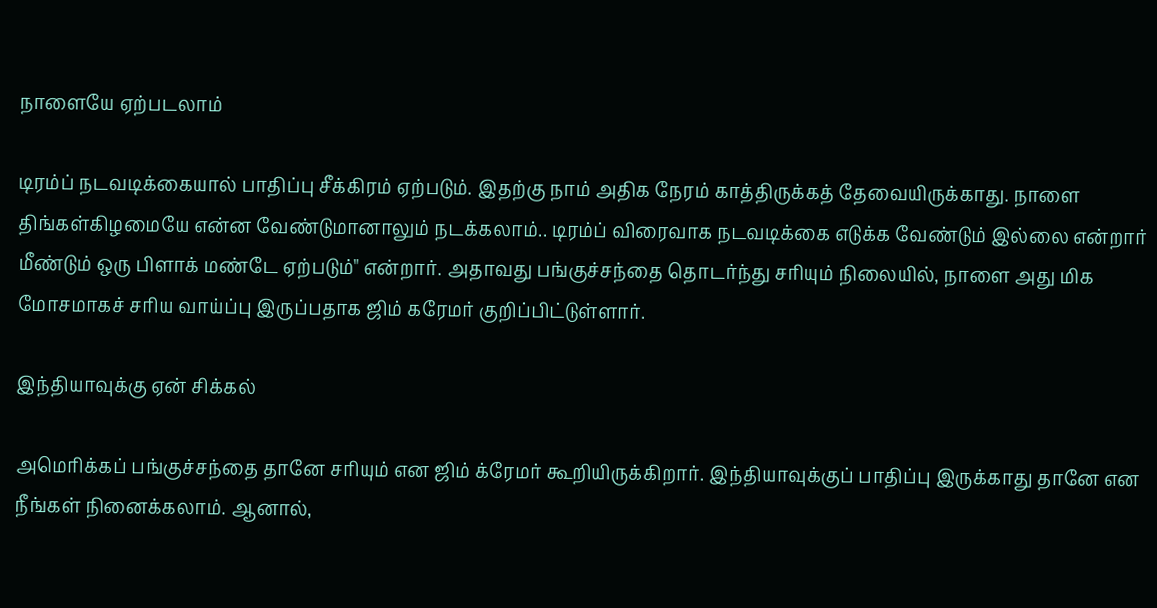நாளையே ஏற்படலாம்

டிரம்ப் நடவடிக்கையால் பாதிப்பு சீக்கிரம் ஏற்படும். இதற்கு நாம் அதிக நேரம் காத்திருக்கத் தேவையிருக்காது. நாளை திங்கள்கிழமையே என்ன வேண்டுமானாலும் நடக்கலாம்.. டிரம்ப் விரைவாக நடவடிக்கை எடுக்க வேண்டும் இல்லை என்றார் மீண்டும் ஒரு பிளாக் மண்டே ஏற்படும்" என்றார். அதாவது பங்குச்சந்தை தொடர்ந்து சரியும் நிலையில், நாளை அது மிக மோசமாகச் சரிய வாய்ப்பு இருப்பதாக ஜிம் கரேமர் குறிப்பிட்டுள்ளார்.

இந்தியாவுக்கு ஏன் சிக்கல்

அமெரிக்கப் பங்குச்சந்தை தானே சரியும் என ஜிம் க்ரேமர் கூறியிருக்கிறார். இந்தியாவுக்குப் பாதிப்பு இருக்காது தானே என நீங்கள் நினைக்கலாம். ஆனால்,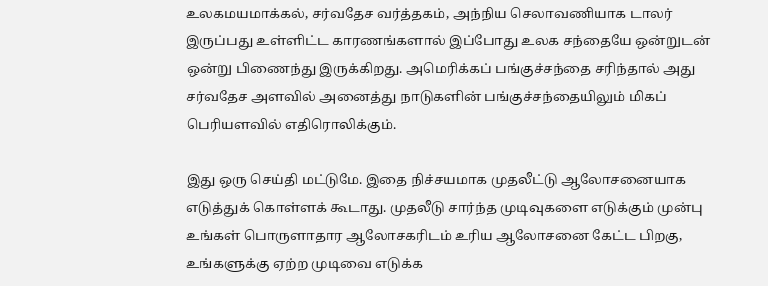உலகமயமாக்கல், சர்வதேச வர்த்தகம், அந்நிய செலாவணியாக டாலர் இருப்பது உள்ளிட்ட காரணங்களால் இப்போது உலக சந்தையே ஒன்றுடன் ஒன்று பிணைந்து இருக்கிறது. அமெரிக்கப் பங்குச்சந்தை சரிந்தால் அது சர்வதேச அளவில் அனைத்து நாடுகளின் பங்குச்சந்தையிலும் மிகப் பெரியளவில் எதிரொலிக்கும்.

இது ஒரு செய்தி மட்டுமே. இதை நிச்சயமாக முதலீட்டு ஆலோசனையாக எடுத்துக் கொள்ளக் கூடாது. முதலீடு சார்ந்த முடிவுகளை எடுக்கும் முன்பு உங்கள் பொருளாதார ஆலோசகரிடம் உரிய ஆலோசனை கேட்ட பிறகு, உங்களுக்கு ஏற்ற முடிவை எடுக்க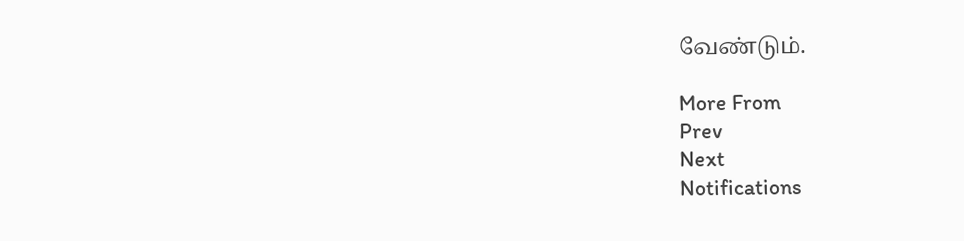வேண்டும்.

More From
Prev
Next
Notifications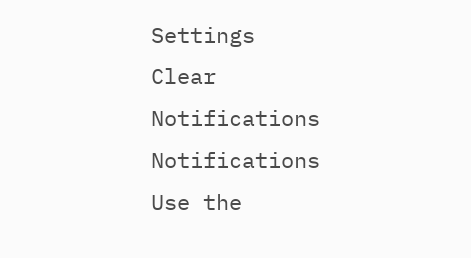Settings
Clear Notifications
Notifications
Use the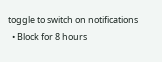toggle to switch on notifications
  • Block for 8 hours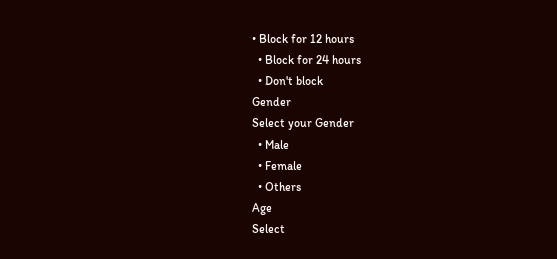• Block for 12 hours
  • Block for 24 hours
  • Don't block
Gender
Select your Gender
  • Male
  • Female
  • Others
Age
Select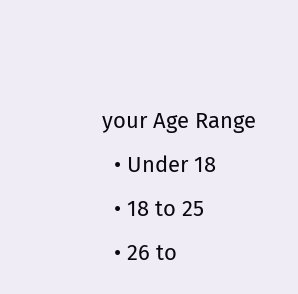your Age Range
  • Under 18
  • 18 to 25
  • 26 to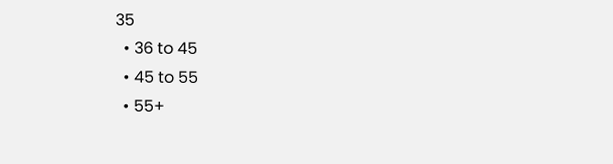35
  • 36 to 45
  • 45 to 55
  • 55+